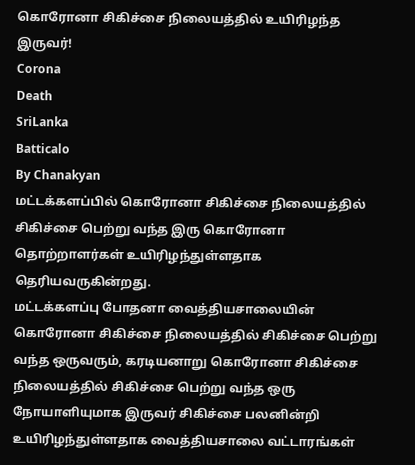கொரோனா சிகிச்சை நிலையத்தில் உயிரிழந்த இருவர்!
Corona
Death
SriLanka
Batticalo
By Chanakyan
மட்டக்களப்பில் கொரோனா சிகிச்சை நிலையத்தில் சிகிச்சை பெற்று வந்த இரு கொரோனா தொற்றாளர்கள் உயிரிழந்துள்ளதாக தெரியவருகின்றது.
மட்டக்களப்பு போதனா வைத்தியசாலையின் கொரோனா சிகிச்சை நிலையத்தில் சிகிச்சை பெற்று வந்த ஒருவரும், கரடியனாறு கொரோனா சிகிச்சை நிலையத்தில் சிகிச்சை பெற்று வந்த ஒரு நோயாளியுமாக இருவர் சிகிச்சை பலனின்றி உயிரிழந்துள்ளதாக வைத்தியசாலை வட்டாரங்கள்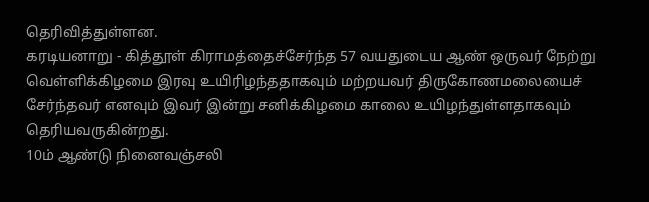தெரிவித்துள்ளன.
கரடியனாறு - கித்தூள் கிராமத்தைச்சேர்ந்த 57 வயதுடைய ஆண் ஒருவர் நேற்று வெள்ளிக்கிழமை இரவு உயிரிழந்ததாகவும் மற்றயவர் திருகோணமலையைச் சேர்ந்தவர் எனவும் இவர் இன்று சனிக்கிழமை காலை உயிழந்துள்ளதாகவும் தெரியவருகின்றது.
10ம் ஆண்டு நினைவஞ்சலி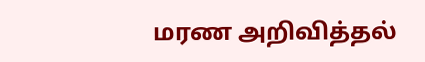மரண அறிவித்தல்